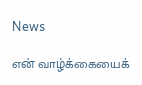News

என் வாழ்க்கையைக்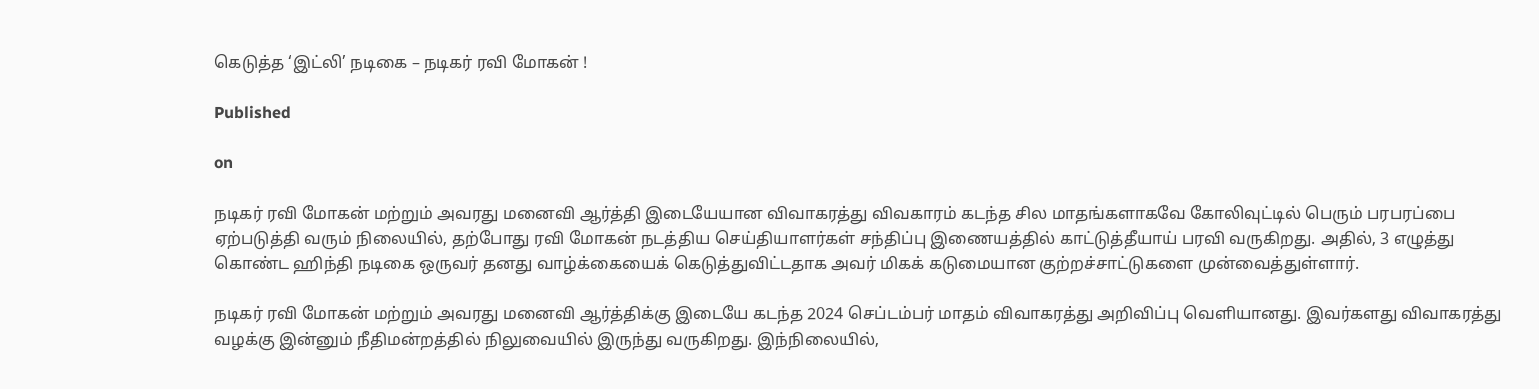கெடுத்த ‘இட்லி’ நடிகை – நடிகர் ரவி மோகன் !

Published

on

நடிகர் ரவி மோகன் மற்றும் அவரது மனைவி ஆர்த்தி இடையேயான விவாகரத்து விவகாரம் கடந்த சில மாதங்களாகவே கோலிவுட்டில் பெரும் பரபரப்பை ஏற்படுத்தி வரும் நிலையில், தற்போது ரவி மோகன் நடத்திய செய்தியாளர்கள் சந்திப்பு இணையத்தில் காட்டுத்தீயாய் பரவி வருகிறது. அதில், 3 எழுத்து கொண்ட ஹிந்தி நடிகை ஒருவர் தனது வாழ்க்கையைக் கெடுத்துவிட்டதாக அவர் மிகக் கடுமையான குற்றச்சாட்டுகளை முன்வைத்துள்ளார்.

நடிகர் ரவி மோகன் மற்றும் அவரது மனைவி ஆர்த்திக்கு இடையே கடந்த 2024 செப்டம்பர் மாதம் விவாகரத்து அறிவிப்பு வெளியானது. இவர்களது விவாகரத்து வழக்கு இன்னும் நீதிமன்றத்தில் நிலுவையில் இருந்து வருகிறது. இந்நிலையில்,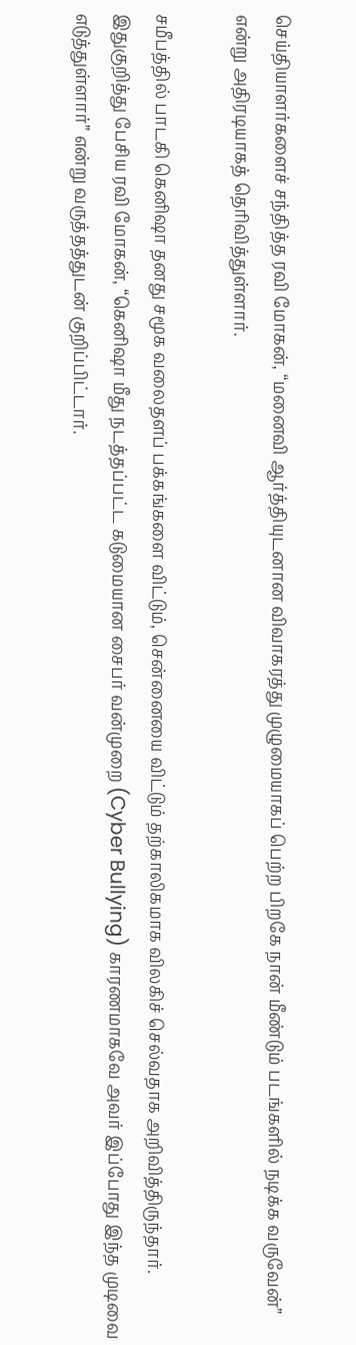செய்தியாளர்களைச் சந்தித்த ரவி மோகன், “மனைவி ஆர்த்தியுடனான விவாகரத்து முழுமையாகப் பெற்ற பிறகே நான் மீண்டும் படங்களில் நடிக்க வருவேன்” என்று அதிரடியாகத் தெரிவித்துள்ளார்.

சமீபத்தில் பாடகி கெனிஷா தனது சமூக வலைதளப் பக்கங்களை விட்டும், சென்னையை விட்டும் தற்காலிகமாக விலகிச் செல்வதாக அறிவித்திருந்தார். இதுகுறித்து பேசிய ரவி மோகன், “கெனிஷா மீது நடத்தப்பட்ட கடுமையான சைபர் வன்முறை (Cyber Bullying) காரணமாகவே அவர் இப்போது இந்த முடிவை எடுத்துள்ளார்” என்று வருத்தத்துடன் குறிப்பிட்டார்.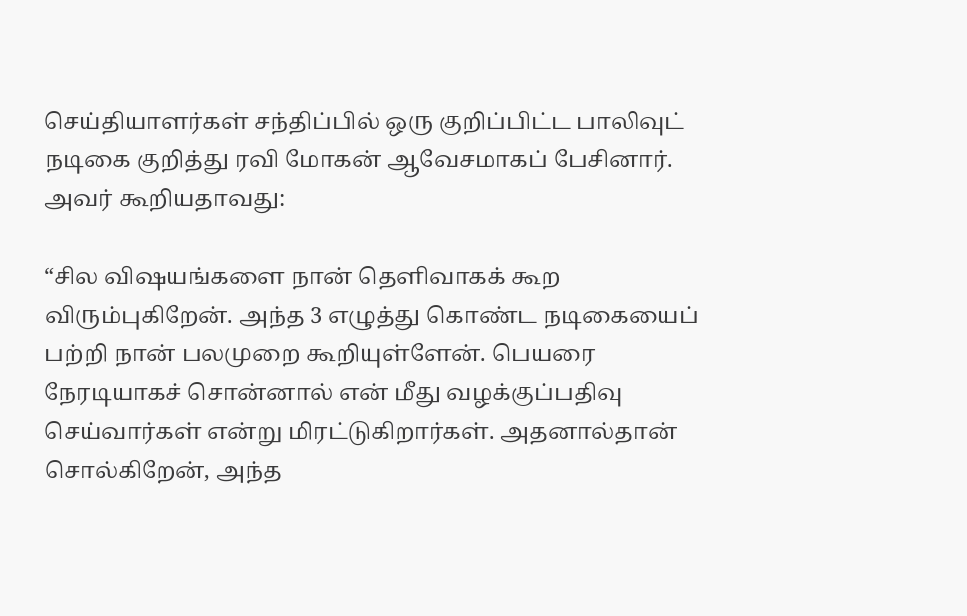செய்தியாளர்கள் சந்திப்பில் ஒரு குறிப்பிட்ட பாலிவுட் நடிகை குறித்து ரவி மோகன் ஆவேசமாகப் பேசினார். அவர் கூறியதாவது:

“சில விஷயங்களை நான் தெளிவாகக் கூற விரும்புகிறேன். அந்த 3 எழுத்து கொண்ட நடிகையைப் பற்றி நான் பலமுறை கூறியுள்ளேன். பெயரை நேரடியாகச் சொன்னால் என் மீது வழக்குப்பதிவு செய்வார்கள் என்று மிரட்டுகிறார்கள். அதனால்தான் சொல்கிறேன், அந்த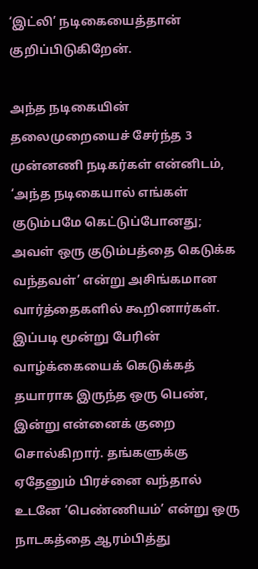‘இட்லி’ நடிகையைத்தான் குறிப்பிடுகிறேன்.

அந்த நடிகையின் தலைமுறையைச் சேர்ந்த 3 முன்னணி நடிகர்கள் என்னிடம், ‘அந்த நடிகையால் எங்கள் குடும்பமே கெட்டுப்போனது; அவள் ஒரு குடும்பத்தை கெடுக்க வந்தவள்’ என்று அசிங்கமான வார்த்தைகளில் கூறினார்கள். இப்படி மூன்று பேரின் வாழ்க்கையைக் கெடுக்கத் தயாராக இருந்த ஒரு பெண், இன்று என்னைக் குறை சொல்கிறார். தங்களுக்கு ஏதேனும் பிரச்னை வந்தால் உடனே ‘பெண்ணியம்’ என்று ஒரு நாடகத்தை ஆரம்பித்து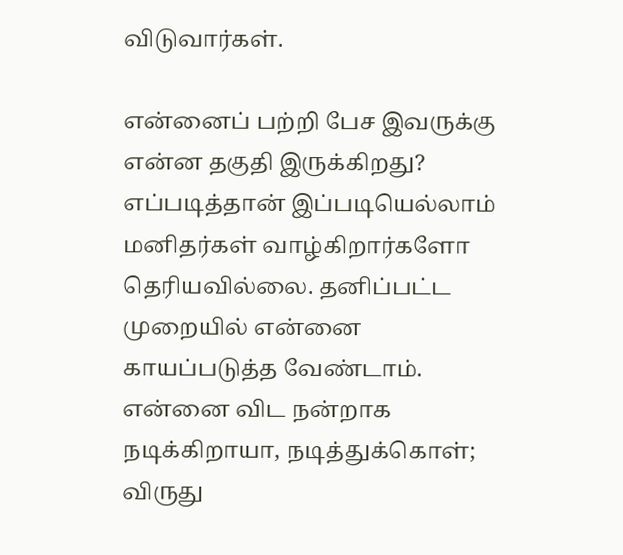விடுவார்கள்.

என்னைப் பற்றி பேச இவருக்கு என்ன தகுதி இருக்கிறது? எப்படித்தான் இப்படியெல்லாம் மனிதர்கள் வாழ்கிறார்களோ தெரியவில்லை. தனிப்பட்ட முறையில் என்னை காயப்படுத்த வேண்டாம். என்னை விட நன்றாக நடிக்கிறாயா, நடித்துக்கொள்; விருது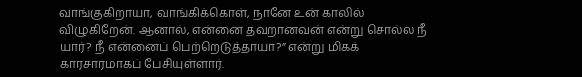வாங்குகிறாயா, வாங்கிக்கொள், நானே உன் காலில் விழுகிறேன். ஆனால், என்னை தவறானவன் என்று சொல்ல நீ யார்? நீ என்னைப் பெற்றெடுத்தாயா?” என்று மிகக் காரசாரமாகப் பேசியுள்ளார்.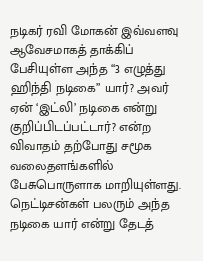நடிகர் ரவி மோகன் இவ்வளவு ஆவேசமாகத் தாக்கிப் பேசியுள்ள அந்த “3 எழுத்து ஹிந்தி நடிகை” யார்? அவர் ஏன் ‘இட்லி’ நடிகை என்று குறிப்பிடப்பட்டார்? என்ற விவாதம் தற்போது சமூக வலைதளங்களில் பேசுபொருளாக மாறியுள்ளது. நெட்டிசன்கள் பலரும் அந்த நடிகை யார் என்று தேடத்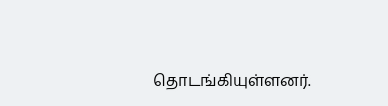தொடங்கியுள்ளனர்.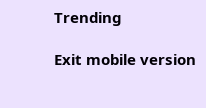Trending

Exit mobile version